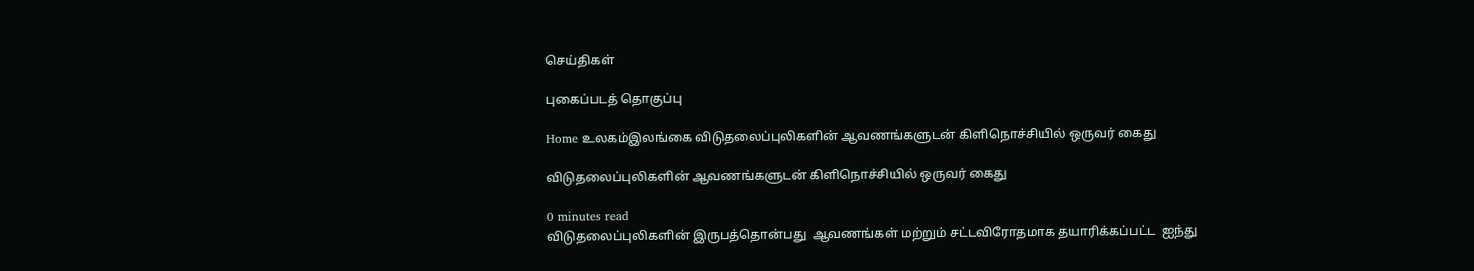செய்திகள்

புகைப்படத் தொகுப்பு

Home உலகம்இலங்கை விடுதலைப்புலிகளின் ஆவணங்களுடன் கிளிநொச்சியில் ஒருவர் கைது

விடுதலைப்புலிகளின் ஆவணங்களுடன் கிளிநொச்சியில் ஒருவர் கைது

0 minutes read
விடுதலைப்புலிகளின் இருபத்தொன்பது  ஆவணங்கள் மற்றும் சட்டவிரோதமாக தயாரிக்கப்பட்ட  ஐந்து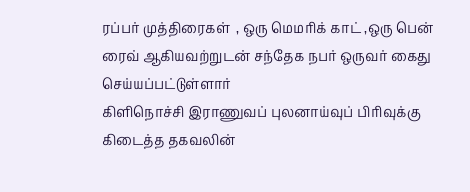ரப்பர் முத்திரைகள்  , ஒரு மெமரிக் காட் ,ஒரு பென் ரைவ் ஆகியவற்றுடன் சந்தேக நபர் ஒருவர் கைது செய்யப்பட்டுள்ளார்
கிளிநொச்சி இராணுவப் புலனாய்வுப் பிரிவுக்கு கிடைத்த தகவலின்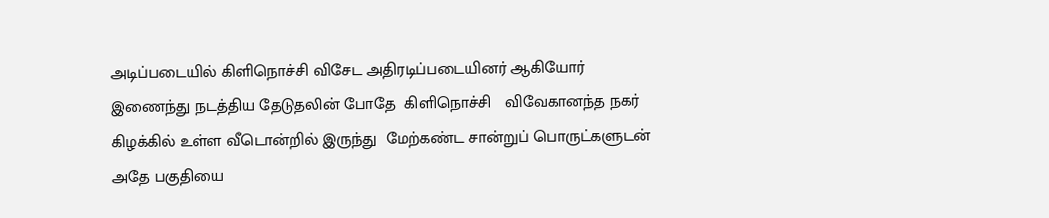அடிப்படையில் கிளிநொச்சி விசேட அதிரடிப்படையினர் ஆகியோர் இணைந்து நடத்திய தேடுதலின் போதே  கிளிநொச்சி   விவேகானந்த நகர் கிழக்கில் உள்ள வீடொன்றில் இருந்து  மேற்கண்ட சான்றுப் பொருட்களுடன் அதே பகுதியை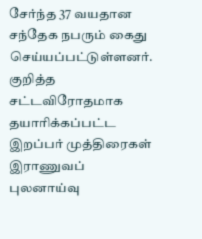சேர்ந்த 37 வயதான சந்தேக நபரும் கைது செய்யப்பட்டுள்ளனர்.
குறித்த சட்டவிரோதமாக தயாரிக்கப்பட்ட  இறப்பர் முத்திரைகள் இராணுவப் புலனாய்வு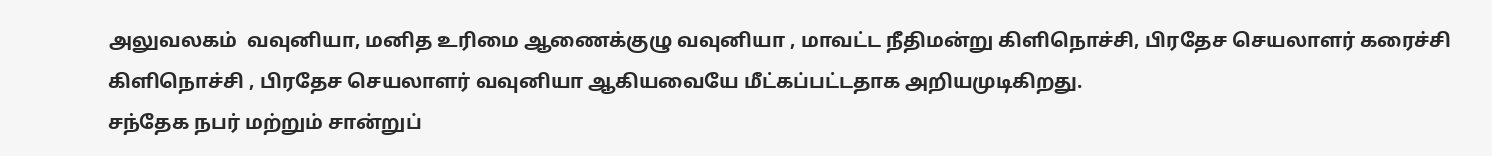அலுவலகம்  வவுனியா, மனித உரிமை ஆணைக்குழு வவுனியா , மாவட்ட நீதிமன்று கிளிநொச்சி, பிரதேச செயலாளர் கரைச்சி கிளிநொச்சி , பிரதேச செயலாளர் வவுனியா ஆகியவையே மீட்கப்பட்டதாக அறியமுடிகிறது.
சந்தேக நபர் மற்றும் சான்றுப்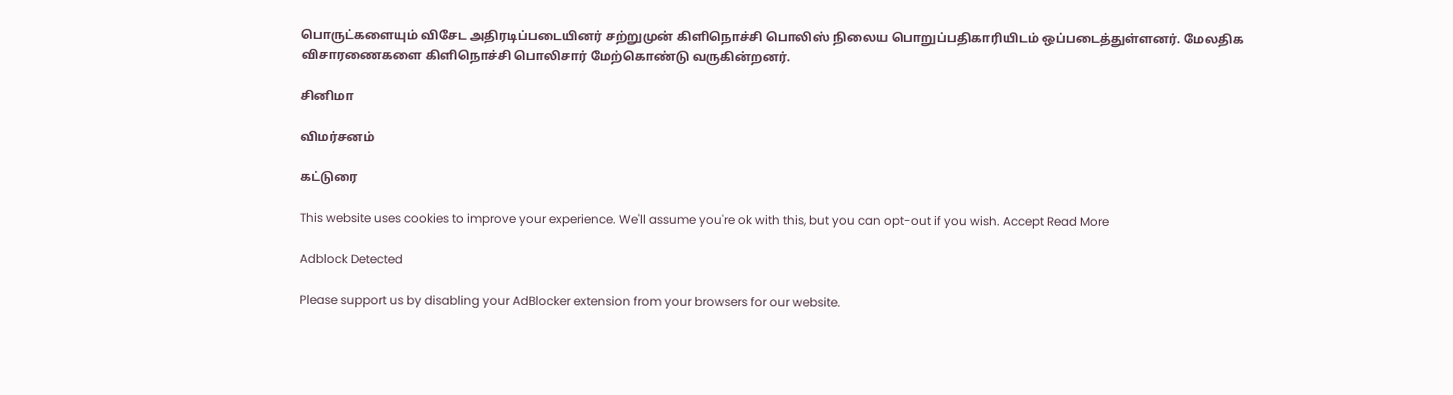பொருட்களையும் விசேட அதிரடிப்படையினர் சற்றுமுன் கிளிநொச்சி பொலிஸ் நிலைய பொறுப்பதிகாரியிடம் ஒப்படைத்துள்ளனர். மேலதிக விசாரணைகளை கிளிநொச்சி பொலிசார் மேற்கொண்டு வருகின்றனர்.

சினிமா

விமர்சனம்

கட்டுரை

This website uses cookies to improve your experience. We'll assume you're ok with this, but you can opt-out if you wish. Accept Read More

Adblock Detected

Please support us by disabling your AdBlocker extension from your browsers for our website.